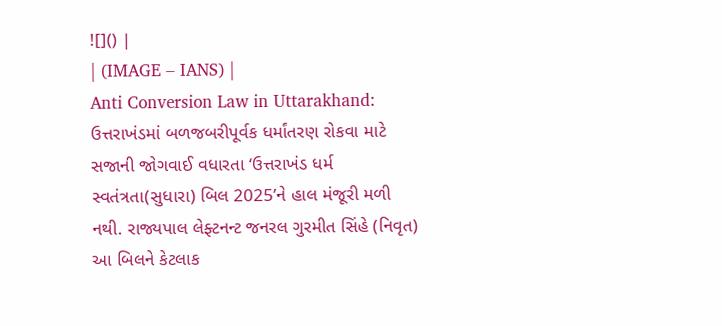![]() |
| (IMAGE – IANS) |
Anti Conversion Law in Uttarakhand: ઉત્તરાખંડમાં બળજબરીપૂર્વક ધર્માંતરણ રોકવા માટે સજાની જોગવાઈ વધારતા ‘ઉત્તરાખંડ ધર્મ સ્વતંત્રતા(સુધારા) બિલ 2025’ને હાલ મંજૂરી મળી નથી. રાજ્યપાલ લેફ્ટનન્ટ જનરલ ગુરમીત સિંહે (નિવૃત) આ બિલને કેટલાક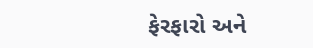ફેરફારો અને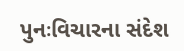પુનઃવિચારના સંદેશ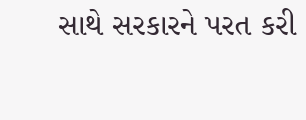સાથે સરકારને પરત કરી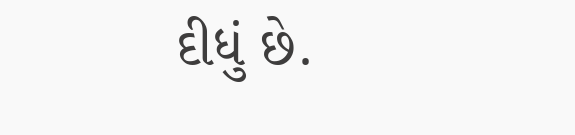દીધું છે.